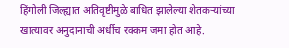हिंगोली जिल्ह्यात अतिवृष्टीमुळे बाधित झालेल्या शेतकऱ्यांच्या खात्यावर अनुदानाची अर्धीच रक्कम जमा होत आहे.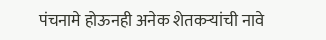पंचनामे होऊनही अनेक शेतकऱ्यांची नावे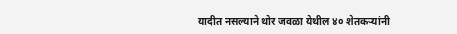यादीत नसल्याने थोर जवळा येथील ४० शेतकऱ्यांनी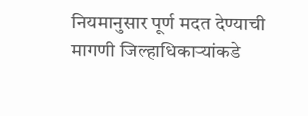नियमानुसार पूर्ण मदत देण्याची मागणी जिल्हाधिकाऱ्यांकडे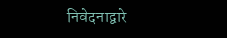निवेदनाद्वारे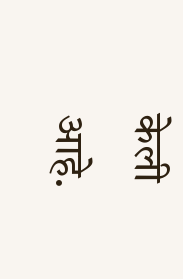केली आहे.